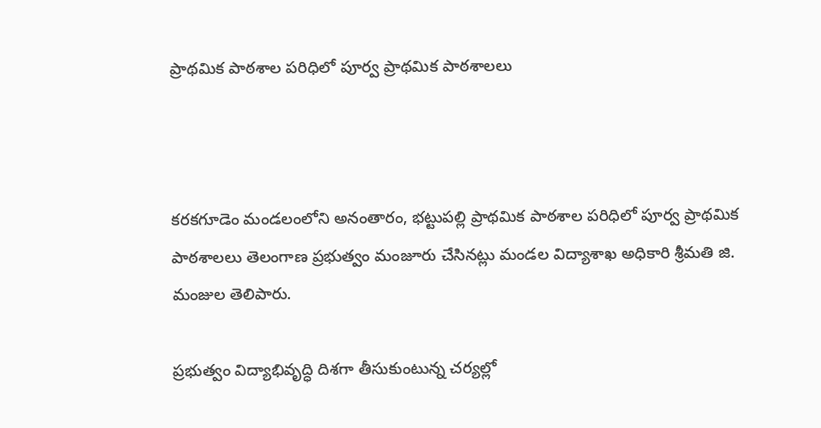ప్రాథమిక పాఠశాల పరిధిలో పూర్వ ప్రాథమిక పాఠశాలలు



కరకగూడెం మండలంలోని అనంతారం, భట్టుపల్లి ప్రాథమిక పాఠశాల పరిధిలో పూర్వ ప్రాథమిక పాఠశాలలు తెలంగాణ ప్రభుత్వం మంజూరు చేసినట్లు మండల విద్యాశాఖ అధికారి శ్రీమతి జి. మంజుల తెలిపారు.

ప్రభుత్వం విద్యాభివృద్ధి దిశగా తీసుకుంటున్న చర్యల్లో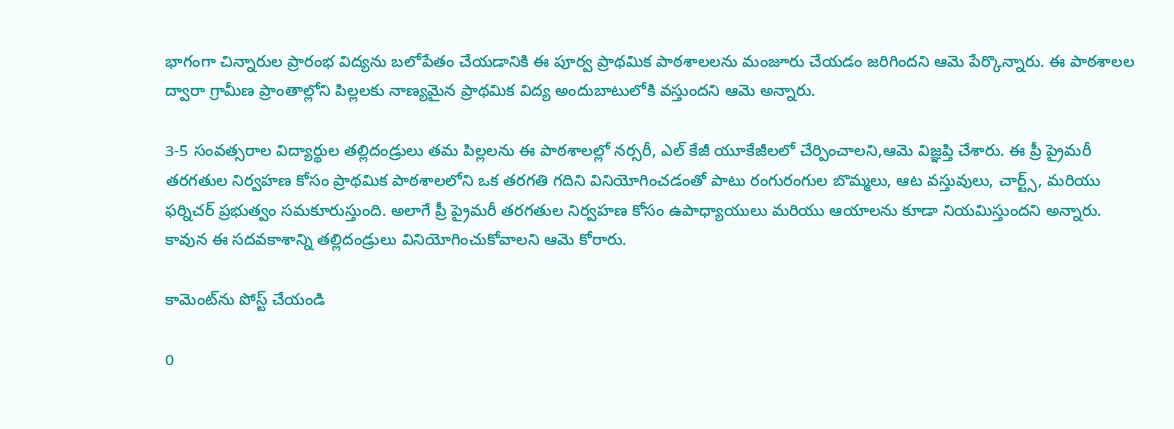భాగంగా చిన్నారుల ప్రారంభ విద్యను బలోపేతం చేయడానికి ఈ పూర్వ ప్రాథమిక పాఠశాలలను మంజూరు చేయడం జరిగిందని ఆమె పేర్కొన్నారు. ఈ పాఠశాలల ద్వారా గ్రామీణ ప్రాంతాల్లోని పిల్లలకు నాణ్యమైన ప్రాథమిక విద్య అందుబాటులోకి వస్తుందని ఆమె అన్నారు.

3-5 సంవత్సరాల విద్యార్థుల తల్లిదండ్రులు తమ పిల్లలను ఈ పాఠశాలల్లో నర్సరీ, ఎల్ కేజీ యూకేజీలలో చేర్పించాలని,ఆమె విజ్ఞప్తి చేశారు. ఈ ప్రీ ప్రైమరీ తరగతుల నిర్వహణ కోసం ప్రాథమిక పాఠశాలలోని ఒక తరగతి గదిని వినియోగించడంతో పాటు రంగురంగుల బొమ్మలు, ఆట వస్తువులు, చార్ట్స్, మరియు ఫర్నిచర్ ప్రభుత్వం సమకూరుస్తుంది. అలాగే ప్రీ ప్రైమరీ తరగతుల నిర్వహణ కోసం ఉపాధ్యాయులు మరియు ఆయాలను కూడా నియమిస్తుందని అన్నారు. కావున ఈ సదవకాశాన్ని తల్లిదండ్రులు వినియోగించుకోవాలని ఆమె కోరారు.

కామెంట్‌ను పోస్ట్ చేయండి

0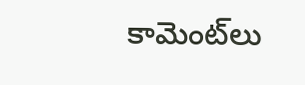కామెంట్‌లు